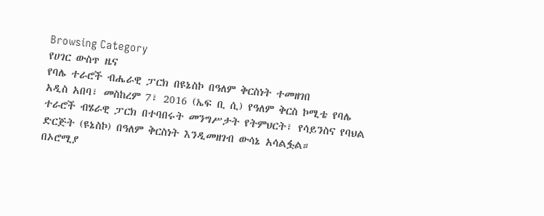Browsing Category
የሀገር ውስጥ ዜና
የባሌ ተራሮች ብሔራዊ ፓርክ በዩኔስኮ በዓለም ቅርስነት ተመዘገበ
አዲስ አበባ፣ መስከረም 7፣ 2016 (ኤፍ ቢ ሲ) የዓለም ቅርስ ኮሚቴ የባሌ ተራሮች ብሄራዊ ፓርክ በተባበሩት መንግሥታት የትምህርት፣ የሳይንስና የባህል ድርጅት (ዩኔስኮ) በዓለም ቅርስነት እንዲመዘገብ ውሳኔ አሳልፏል።
በኦሮሚያ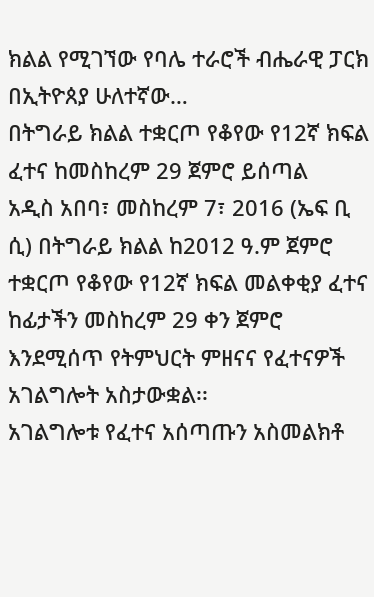ክልል የሚገኘው የባሌ ተራሮች ብሔራዊ ፓርክ በኢትዮጰያ ሁለተኛው…
በትግራይ ክልል ተቋርጦ የቆየው የ12ኛ ክፍል ፈተና ከመስከረም 29 ጀምሮ ይሰጣል
አዲስ አበባ፣ መስከረም 7፣ 2016 (ኤፍ ቢ ሲ) በትግራይ ክልል ከ2012 ዓ.ም ጀምሮ ተቋርጦ የቆየው የ12ኛ ክፍል መልቀቂያ ፈተና ከፊታችን መስከረም 29 ቀን ጀምሮ እንደሚሰጥ የትምህርት ምዘናና የፈተናዎች አገልግሎት አስታውቋል፡፡
አገልግሎቱ የፈተና አሰጣጡን አስመልክቶ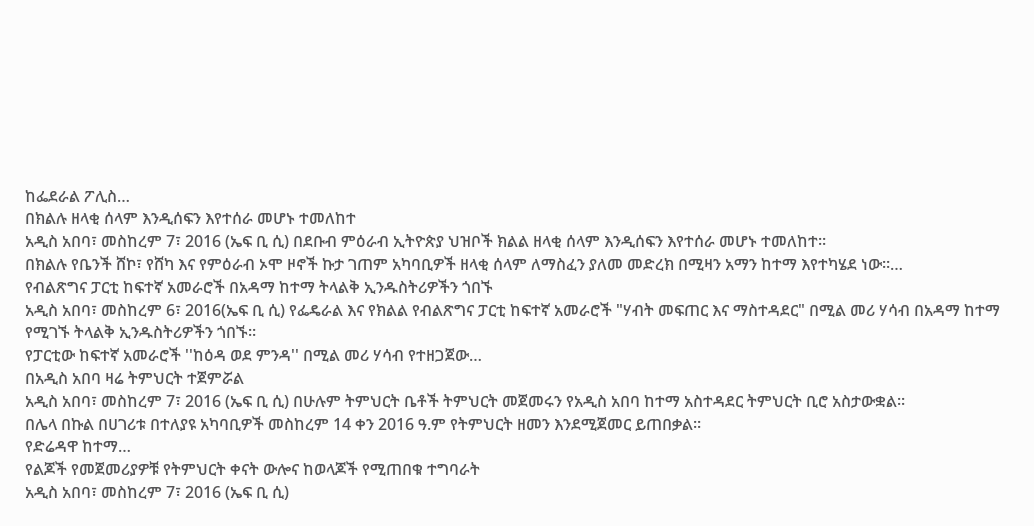ከፌደራል ፖሊስ…
በክልሉ ዘላቂ ሰላም እንዲሰፍን እየተሰራ መሆኑ ተመለከተ
አዲስ አበባ፣ መስከረም 7፣ 2016 (ኤፍ ቢ ሲ) በደቡብ ምዕራብ ኢትዮጵያ ህዝቦች ክልል ዘላቂ ሰላም እንዲሰፍን እየተሰራ መሆኑ ተመለከተ።
በክልሉ የቤንች ሸኮ፣ የሸካ እና የምዕራብ ኦሞ ዞኖች ኩታ ገጠም አካባቢዎች ዘላቂ ሰላም ለማስፈን ያለመ መድረክ በሚዛን አማን ከተማ እየተካሄደ ነው።…
የብልጽግና ፓርቲ ከፍተኛ አመራሮች በአዳማ ከተማ ትላልቅ ኢንዱስትሪዎችን ጎበኙ
አዲስ አበባ፣ መስከረም 6፣ 2016(ኤፍ ቢ ሲ) የፌዴራል እና የክልል የብልጽግና ፓርቲ ከፍተኛ አመራሮች "ሃብት መፍጠር እና ማስተዳደር" በሚል መሪ ሃሳብ በአዳማ ከተማ የሚገኙ ትላልቅ ኢንዱስትሪዎችን ጎበኙ።
የፓርቲው ከፍተኛ አመራሮች ''ከዕዳ ወደ ምንዳ'' በሚል መሪ ሃሳብ የተዘጋጀው…
በአዲስ አበባ ዛሬ ትምህርት ተጀምሯል
አዲስ አበባ፣ መስከረም 7፣ 2016 (ኤፍ ቢ ሲ) በሁሉም ትምህርት ቤቶች ትምህርት መጀመሩን የአዲስ አበባ ከተማ አስተዳደር ትምህርት ቢሮ አስታውቋል፡፡
በሌላ በኩል በሀገሪቱ በተለያዩ አካባቢዎች መስከረም 14 ቀን 2016 ዓ.ም የትምህርት ዘመን እንደሚጀመር ይጠበቃል፡፡
የድሬዳዋ ከተማ…
የልጆች የመጀመሪያዎቹ የትምህርት ቀናት ውሎና ከወላጆች የሚጠበቁ ተግባራት
አዲስ አበባ፣ መስከረም 7፣ 2016 (ኤፍ ቢ ሲ)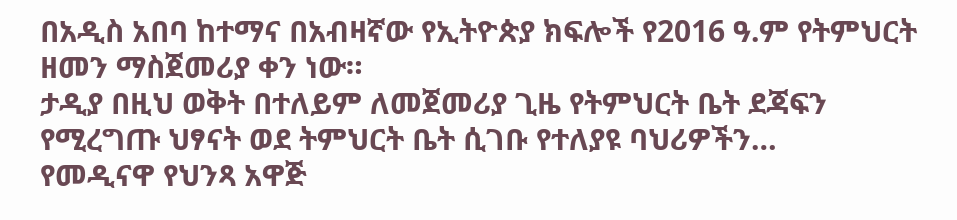በአዲስ አበባ ከተማና በአብዛኛው የኢትዮጵያ ክፍሎች የ2016 ዓ.ም የትምህርት ዘመን ማስጀመሪያ ቀን ነው።
ታዲያ በዚህ ወቅት በተለይም ለመጀመሪያ ጊዜ የትምህርት ቤት ደጃፍን የሚረግጡ ህፃናት ወደ ትምህርት ቤት ሲገቡ የተለያዩ ባህሪዎችን…
የመዲናዋ የህንጻ አዋጅ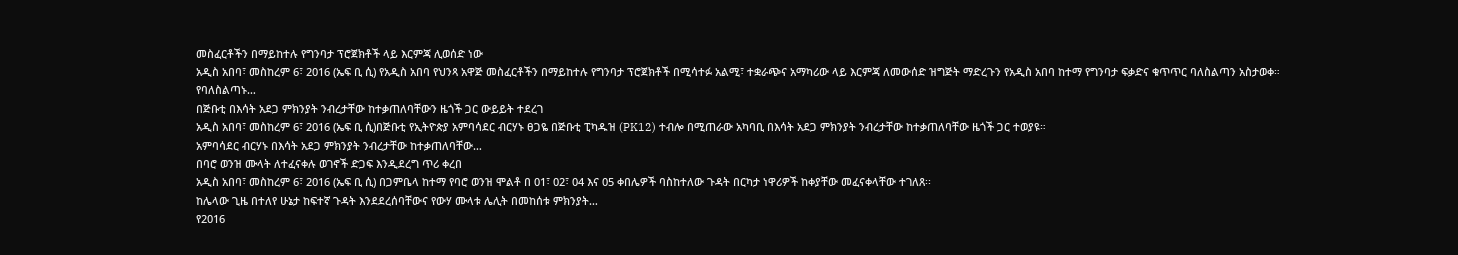መስፈርቶችን በማይከተሉ የግንባታ ፕሮጀክቶች ላይ እርምጃ ሊወሰድ ነው
አዲስ አበባ፣ መስከረም 6፣ 2016 (ኤፍ ቢ ሲ) የአዲስ አበባ የህንጻ አዋጅ መስፈርቶችን በማይከተሉ የግንባታ ፕሮጀክቶች በሚሳተፉ አልሚ፣ ተቋራጭና አማካሪው ላይ እርምጃ ለመውሰድ ዝግጅት ማድረጉን የአዲስ አበባ ከተማ የግንባታ ፍቃድና ቁጥጥር ባለስልጣን አስታወቀ።
የባለስልጣኑ…
በጅቡቲ በእሳት አደጋ ምክንያት ንብረታቸው ከተቃጠለባቸውን ዜጎች ጋር ውይይት ተደረገ
አዲስ አበባ፣ መስከረም 6፣ 2016 (ኤፍ ቢ ሲ)በጅቡቲ የኢትዮጵያ አምባሳደር ብርሃኑ ፀጋዬ በጅቡቲ ፒካዱዝ (PK12) ተብሎ በሚጠራው አካባቢ በእሳት አደጋ ምክንያት ንብረታቸው ከተቃጠለባቸው ዜጎች ጋር ተወያዩ።
አምባሳደር ብርሃኑ በእሳት አደጋ ምክንያት ንብረታቸው ከተቃጠለባቸው…
በባሮ ወንዝ ሙላት ለተፈናቀሉ ወገኖች ድጋፍ እንዲደረግ ጥሪ ቀረበ
አዲስ አበባ፣ መስከረም 6፣ 2016 (ኤፍ ቢ ሲ) በጋምቤላ ከተማ የባሮ ወንዝ ሞልቶ በ 01፣ 02፣ 04 እና 05 ቀበሌዎች ባስከተለው ጉዳት በርካታ ነዋሪዎች ከቀያቸው መፈናቀላቸው ተገለጸ፡፡
ከሌላው ጊዜ በተለየ ሁኔታ ከፍተኛ ጉዳት እንደደረሰባቸውና የውሃ ሙላቱ ሌሊት በመከሰቱ ምክንያት…
የ2016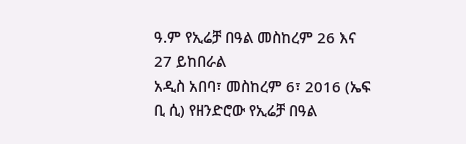ዓ.ም የኢሬቻ በዓል መስከረም 26 እና 27 ይከበራል
አዲስ አበባ፣ መስከረም 6፣ 2016 (ኤፍ ቢ ሲ) የዘንድሮው የኢሬቻ በዓል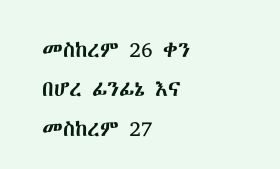መስከረም 26 ቀን በሆረ ፊንፊኔ እና መስከረም 27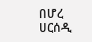በሆረ ሀርሰዲ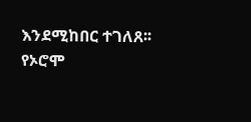እንደሚከበር ተገለጸ፡፡
የኦሮሞ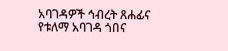አባገዳዎች ኅብረት ጸሐፊና የቱለማ አባገዳ ጎበና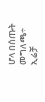ሆላ በሰጡት መግለጫ÷ ኢሬቻ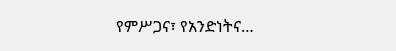የምሥጋና፣ የአንድነትና…